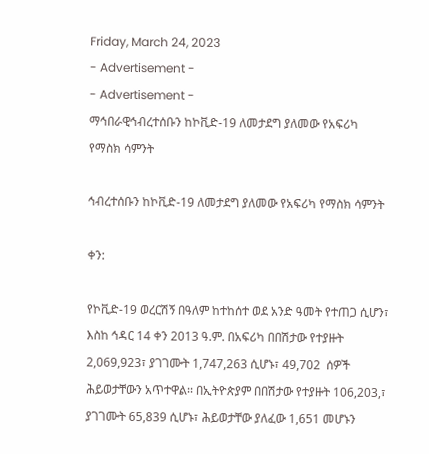Friday, March 24, 2023
- Advertisement -
- Advertisement -
ማኅበራዊኅብረተሰቡን ከኮቪድ-19 ለመታደግ ያለመው የአፍሪካ የማስክ ሳምንት

ኅብረተሰቡን ከኮቪድ-19 ለመታደግ ያለመው የአፍሪካ የማስክ ሳምንት

ቀን:

የኮቪድ-19 ወረርሽኝ በዓለም ከተከሰተ ወደ አንድ ዓመት የተጠጋ ሲሆን፣ እስከ ኅዳር 14 ቀን 2013 ዓ.ም. በአፍሪካ በበሽታው የተያዙት 2,069,923፣ ያገገሙት 1,747,263 ሲሆኑ፣ 49,702  ሰዎች ሕይወታቸውን አጥተዋል፡፡ በኢትዮጵያም በበሽታው የተያዙት 106,203,፣  ያገገሙት 65,839 ሲሆኑ፣ ሕይወታቸው ያለፈው 1,651 መሆኑን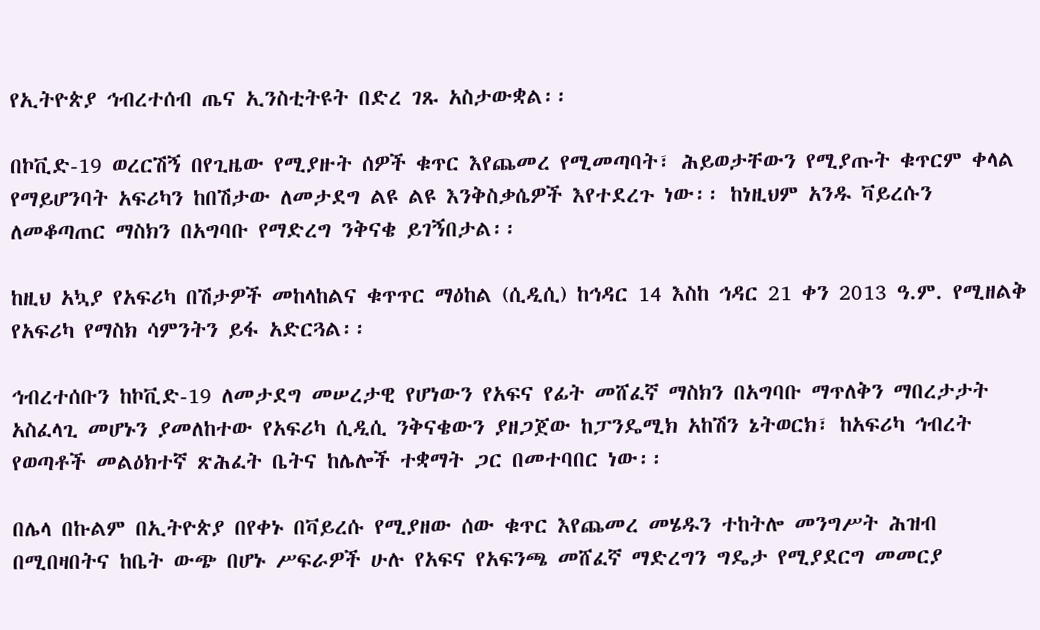የኢትዮጵያ ኅብረተሰብ ጤና ኢንስቲትዩት በድረ ገጹ አስታውቋል፡፡

በኮቪድ-19 ወረርሽኝ በየጊዜው የሚያዙት ሰዎች ቁጥር እየጨመረ የሚመጣባት፣ ሕይወታቸውን የሚያጡት ቁጥርም ቀላል የማይሆንባት አፍሪካን ከበሽታው ለመታደግ ልዩ ልዩ እንቅስቃሴዎች እየተደረጉ ነው፡፡ ከነዚህም አንዱ ቫይረሱን ለመቆጣጠር ማስክን በአግባቡ የማድረግ ንቅናቄ ይገኝበታል፡፡

ከዚህ አኳያ የአፍሪካ በሽታዎች መከላከልና ቁጥጥር ማዕከል (ሲዲሲ) ከኅዳር 14 እስከ ኅዳር 21 ቀን 2013 ዓ.ም. የሚዘልቅ የአፍሪካ የማስክ ሳምንትን ይፋ አድርጓል፡፡

ኅብረተሰቡን ከኮቪድ-19 ለመታደግ መሠረታዊ የሆነውን የአፍና የፊት መሸፈኛ ማስክን በአግባቡ ማጥለቅን ማበረታታት አስፈላጊ መሆኑን ያመለከተው የአፍሪካ ሲዲሲ ንቅናቄውን ያዘጋጀው ከፓንዴሚክ አከሽን ኔትወርክ፣ ከአፍሪካ ኅብረት የወጣቶች መልዕክተኛ ጽሕፈት ቤትና ከሌሎች ተቋማት ጋር በመተባበር ነው፡፡

በሌላ በኩልም በኢትዮጵያ በየቀኑ በቫይረሱ የሚያዘው ሰው ቁጥር እየጨመረ መሄዱን ተከትሎ መንግሥት ሕዝብ በሚበዛበትና ከቤት ውጭ በሆኑ ሥፍራዎች ሁሉ የአፍና የአፍንጫ መሸፈኛ ማድረግን ግዴታ የሚያደርግ መመርያ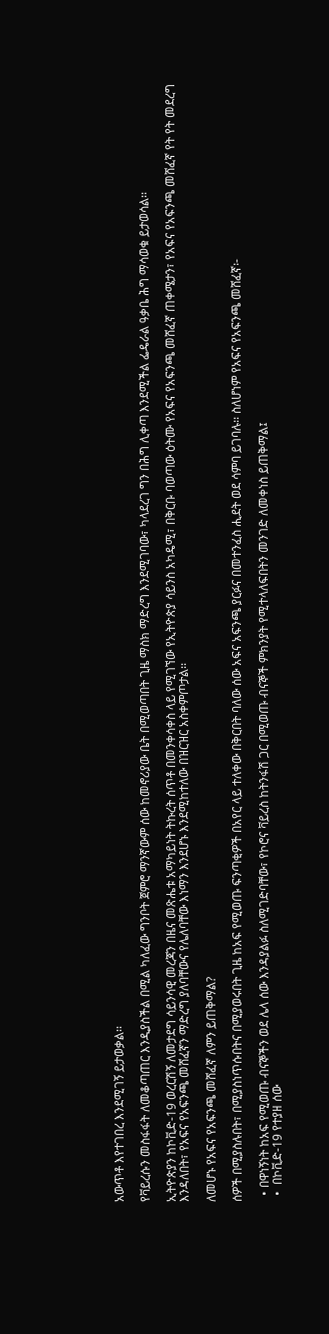አውጥቶ እየተገበረ እንደሚገኝ ይታወቃል፡፡

የቫይረሱን መስፋፋት ለመቆጣጠር እንዲያስችል በሚል ካለፈው ግንቦት ጀምሮ ማንኛውም ሰው ከመኖሪያው ቤት በሚወጣበት ጊዜ ማስክ ማድረግ እንደሚገባው፣ ካላደረገ ግን በሕግ ሊቀጣ እንደሚችል ፌዴራል ዓቃቤ ሕግ ማሳወቁ ይታወሳል፡፡

ኢትዮጵያን ከኮቪድ-19 ወረርሽኝ ለመታደግ ሳይንሳዊ መረጃን በዜና መጽሔቱ አማካይነት ትኩረት ሰጥቶ በመንቀሳቀስ ላይ የሚገኘው የኢትዮጵያ ሳይንስ አካዴሚ፣ በቅርቡ ባወጣው ዕትሙ የአፍና የአፍንጫ መሸፈኛ ጠቀሜታን፣ የአፍና የአፍንጫ መሸፈኛ የት የት መደረግ እንዳለበት፣ የአፍና የአፍንጫ መሸፈኛን ማድረግ ያለባቸውና የሌለባቸው እነማን እንደሆኑ እንደሚከተለው በዝርዝር አስቀምጦታል፡፡

ለመሆኑ የአፍና የአፍንጫ መሸፈኛ ለምን ይጠቅማል?

ሰዎች በሚያስሉበት፣ በሚያስነጥሱበትና በሚያወሩበት ጊዜ ከአፍ የሚወጡ ፍንጣቂዎች በአየር ላይ ተለቀው በቅርበት ባለው ሰው አፍና አፍንጫ ያርፉና በመተንፈስ ሒደት ወደ ሳምባ ይገባሉ፡፡ ስለሆነም የአፍና የአፍንጫ መሸፈኛ፡-

  • በዋነኝነት ከአፍ የሚወጡ ብናኞችን ወደ ሌላ ሰው እንዳያልፉ ስለሚገድባቸው፣ የኮሮና ቫይረስ ከትንፋሽ ጋር በሚወጡ ብናኞች ምክንያት የሚተላለፍበትን መንገድ ለመቀነስ ይጠቅማል፤
  •  በኮቪድ-19 የተያዘ ሰው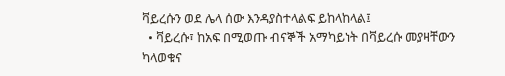ቫይረሱን ወደ ሌላ ሰው እንዳያስተላልፍ ይከላከላል፤
  • ቫይረሱ፣ ከአፍ በሚወጡ ብናኞች አማካይነት በቫይረሱ መያዛቸውን ካላወቁና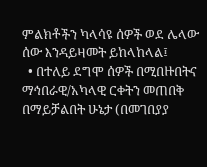ምልክቶችን ካላሳዩ ሰዎች ወደ ሌላው ሰው እንዳይዛመት ይከላከላል፤
  • በተለይ ደግሞ ሰዎች በሚበዙበትና ማኅበራዊ/አካላዊ ርቀትን መጠበቅ በማይቻልበት ሁኔታ (በመገበያያ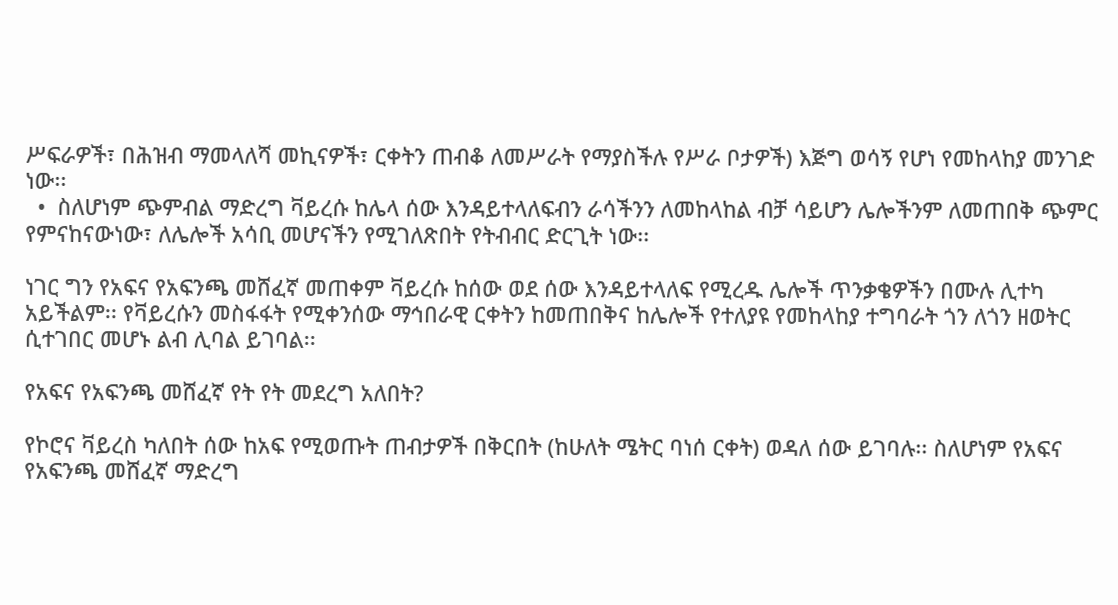ሥፍራዎች፣ በሕዝብ ማመላለሻ መኪናዎች፣ ርቀትን ጠብቆ ለመሥራት የማያስችሉ የሥራ ቦታዎች) እጅግ ወሳኝ የሆነ የመከላከያ መንገድ ነው፡፡
  •  ስለሆነም ጭምብል ማድረግ ቫይረሱ ከሌላ ሰው እንዳይተላለፍብን ራሳችንን ለመከላከል ብቻ ሳይሆን ሌሎችንም ለመጠበቅ ጭምር የምናከናውነው፣ ለሌሎች አሳቢ መሆናችን የሚገለጽበት የትብብር ድርጊት ነው፡፡

ነገር ግን የአፍና የአፍንጫ መሸፈኛ መጠቀም ቫይረሱ ከሰው ወደ ሰው እንዳይተላለፍ የሚረዱ ሌሎች ጥንቃቄዎችን በሙሉ ሊተካ አይችልም፡፡ የቫይረሱን መስፋፋት የሚቀንሰው ማኅበራዊ ርቀትን ከመጠበቅና ከሌሎች የተለያዩ የመከላከያ ተግባራት ጎን ለጎን ዘወትር ሲተገበር መሆኑ ልብ ሊባል ይገባል፡፡

የአፍና የአፍንጫ መሸፈኛ የት የት መደረግ አለበት?

የኮሮና ቫይረስ ካለበት ሰው ከአፍ የሚወጡት ጠብታዎች በቅርበት (ከሁለት ሜትር ባነሰ ርቀት) ወዳለ ሰው ይገባሉ፡፡ ስለሆነም የአፍና የአፍንጫ መሸፈኛ ማድረግ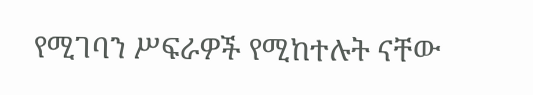የሚገባን ሥፍራዎች የሚከተሉት ናቸው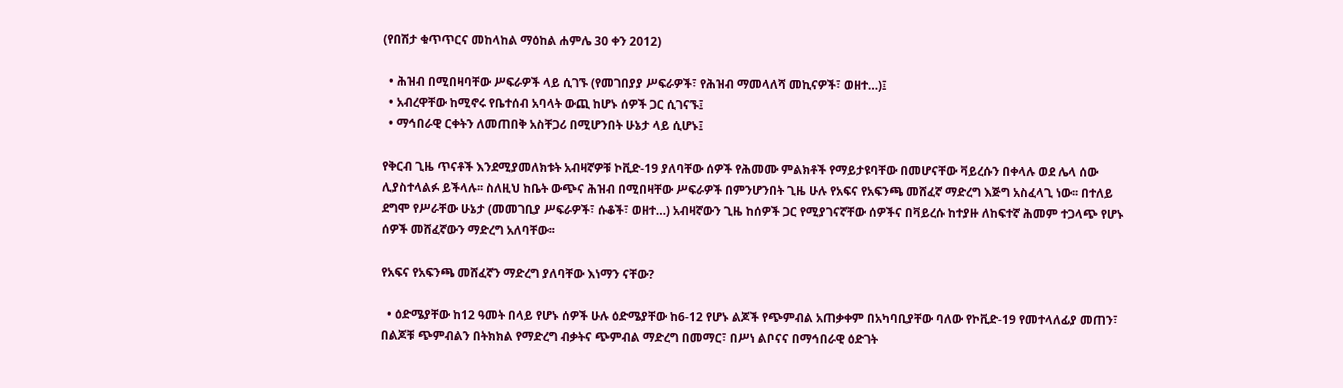(የበሽታ ቁጥጥርና መከላከል ማዕከል ሐምሌ 30 ቀን 2012)

  • ሕዝብ በሚበዛባቸው ሥፍራዎች ላይ ሲገኙ (የመገበያያ ሥፍራዎች፣ የሕዝብ ማመላለሻ መኪናዎች፣ ወዘተ…)፤
  • አብረዋቸው ከሚኖሩ የቤተሰብ አባላት ውጪ ከሆኑ ሰዎች ጋር ሲገናኙ፤
  • ማኅበራዊ ርቀትን ለመጠበቅ አስቸጋሪ በሚሆንበት ሁኔታ ላይ ሲሆኑ፤

የቅርብ ጊዜ ጥናቶች እንደሚያመለክቱት አብዛኛዎቹ ኮቪድ-19 ያለባቸው ሰዎች የሕመሙ ምልክቶች የማይታዩባቸው በመሆናቸው ቫይረሱን በቀላሉ ወደ ሌላ ሰው ሊያስተላልፉ ይችላሉ፡፡ ስለዚህ ከቤት ውጭና ሕዝብ በሚበዛቸው ሥፍራዎች በምንሆንበት ጊዜ ሁሉ የአፍና የአፍንጫ መሸፈኛ ማድረግ እጅግ አስፈላጊ ነው፡፡ በተለይ ደግሞ የሥራቸው ሁኔታ (መመገቢያ ሥፍራዎች፣ ሱቆች፣ ወዘተ…) አብዛኛውን ጊዜ ከሰዎች ጋር የሚያገናኛቸው ሰዎችና በቫይረሱ ከተያዙ ለከፍተኛ ሕመም ተጋላጭ የሆኑ ሰዎች መሸፈኛውን ማድረግ አለባቸው፡፡

የአፍና የአፍንጫ መሸፈኛን ማድረግ ያለባቸው እነማን ናቸው?

  • ዕድሜያቸው ከ12 ዓመት በላይ የሆኑ ሰዎች ሁሉ ዕድሜያቸው ከ6-12 የሆኑ ልጆች የጭምብል አጠቃቀም በአካባቢያቸው ባለው የኮቪድ-19 የመተላለፊያ መጠን፣ በልጆቹ ጭምብልን በትክክል የማድረግ ብቃትና ጭምብል ማድረግ በመማር፣ በሥነ ልቦናና በማኅበራዊ ዕድገት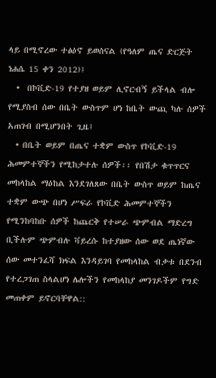ላይ በሚኖረው ተፅዕኖ ይወሰናል (የዓለም ጤና ድርጅት ነሐሴ 15 ቀን 2012)፤
  •  በኮቪድ-19 የተያዘ ወይም ሊኖርብኝ ይችላል ብሎ የሚያስብ ሰው በቤት ውስጥም ሆነ ከቤት ውጪ ካሉ ሰዎች አጠገብ በሚሆንበት ጊዜ፤
  • በቤት ወይም በጤና ተቋም ውስጥ የኮቪድ-19 ሕመምተኞችን የሚከታተሉ ሰዎች፡፡ የበሽታ ቁጥጥርና መከላከል ማዕከል እንደገለጸው በቤት ውስጥ ወይም ከጤና ተቋም ውጭ በሆነ ሥፍራ የኮቪድ ሕመምተኞችን የሚንከባከቡ ሰዎች ከጨርቅ የተሠራ ጭምብል ማድረግ ቢችሉም ጭምብሉ ቫይረሱ ከተያዘው ሰው ወደ ጤነኛው ሰው መተንፈሻ ክፍል እንዳይገባ የመከላከል ብቃቱ በደንብ የተረጋገጠ ስላልሆነ ሌሎችን የመከላከያ መንገዶችም የግድ መጠቀም ይኖርባቸዋል::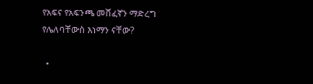የአፍና የአፍንጫ መሸፈኛን ማድረግ የሌለባቸውስ እነማን ናቸው?

  •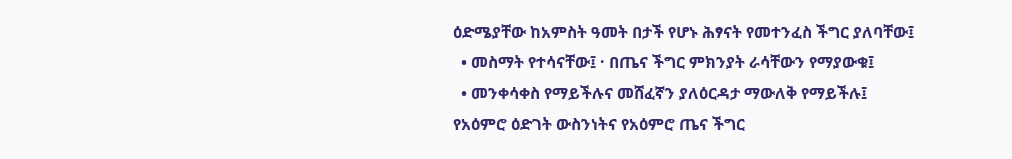ዕድሜያቸው ከአምስት ዓመት በታች የሆኑ ሕፃናት የመተንፈስ ችግር ያለባቸው፤
  • መስማት የተሳናቸው፤ · በጤና ችግር ምክንያት ራሳቸውን የማያውቁ፤
  • መንቀሳቀስ የማይችሉና መሸፈኛን ያለዕርዳታ ማውለቅ የማይችሉ፤  የአዕምሮ ዕድገት ውስንነትና የአዕምሮ ጤና ችግር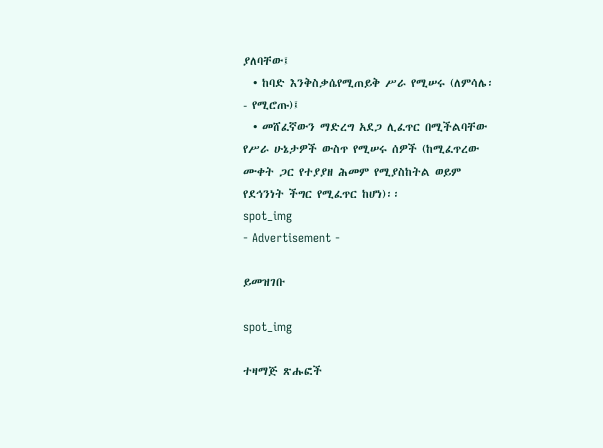ያለባቸው፤
  • ከባድ እንቅስቃሴየሚጠይቅ ሥራ የሚሠሩ (ለምሳሌ፡- የሚሮጡ)፤
  • መሸፈኛውን ማድረግ አደጋ ሊፈጥር በሚችልባቸው የሥራ ሁኔታዎች ውስጥ የሚሠሩ ሰዎች (ከሚፈጥረው ሙቀት ጋር የተያያዘ ሕመም የሚያስከትል ወይም የደኅንነት ችግር የሚፈጥር ከሆነ)፡፡
spot_img
- Advertisement -

ይመዝገቡ

spot_img

ተዛማጅ ጽሑፎች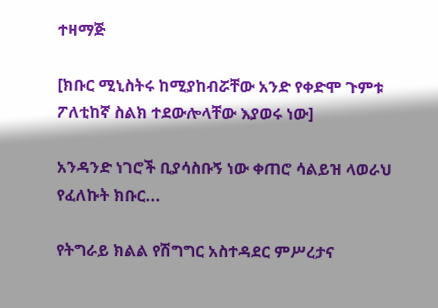ተዛማጅ

[ክቡር ሚኒስትሩ ከሚያከብሯቸው አንድ የቀድሞ ጉምቱ ፖለቲከኛ ስልክ ተደውሎላቸው እያወሩ ነው]

አንዳንድ ነገሮች ቢያሳስቡኝ ነው ቀጠሮ ሳልይዝ ላወራህ የፈለኩት ክቡር...

የትግራይ ክልል የሽግግር አስተዳደር ምሥረታና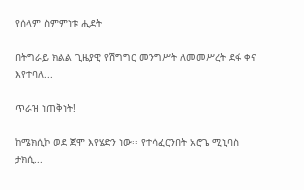የሰላም ስምምነቱ ሒደት

በትግራይ ክልል ጊዜያዊ የሽግግር መንግሥት ለመመሥረት ደፋ ቀና እየተባለ...

ጥራዝ ነጠቅነት!

ከሜክሲኮ ወደ ጀሞ እየሄድን ነው፡፡ የተሳፈርንበት አሮጌ ሚኒባስ ታክሲ...